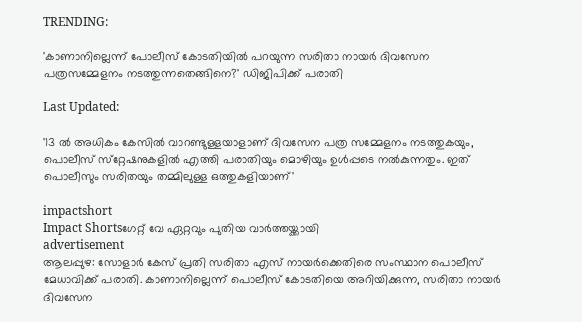TRENDING:

'കാണാനില്ലെന്ന് പോലീസ് കോടതിയിൽ പറയുന്ന സരിതാ നായർ ദിവസേന പത്രസമ്മേളനം നടത്തുന്നതെങ്ങിനെ?' ഡിജിപിക്ക് പരാതി

Last Updated:

'13 ൽ അധികം കേസിൽ വാറണ്ടുള്ളയാളാണ് ദിവസേന പത്ര സമ്മേളനം നടത്തുകയും, പൊലീസ് സ്‌റ്റേഷനുകളിൽ എത്തി പരാതിയും മൊഴിയും ഉൾപ്പടെ നൽകുന്നതും. ഇത് പൊലീസും സരിതയും തമ്മിലുള്ള ഒത്തുകളിയാണ്'

impactshort
Impact Shortsഗേറ്റ് വേ ഏറ്റവും പുതിയ വാർത്തയ്ക്കായി
advertisement
ആലപ്പുഴ: സോളാർ കേസ് പ്രതി സരിതാ എസ് നായർക്കെതിരെ സംസ്ഥാന പൊലീസ് മേധാവിക്ക് പരാതി. കാണാനില്ലെന്ന് പൊലീസ് കോടതിയെ അറിയിക്കുന്ന, സരിതാ നായർ ദിവസേന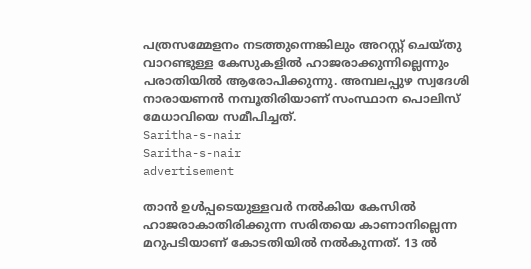പത്രസമ്മേളനം നടത്തുന്നെങ്കിലും അറസ്റ്റ് ചെയ്തു വാറണ്ടുള്ള കേസുകളിൽ ഹാജരാക്കുന്നില്ലെന്നും പരാതിയിൽ ആരോപിക്കുന്നു. അമ്പലപ്പുഴ സ്വദേശി നാരായണൻ നമ്പൂതിരിയാണ് സംസ്ഥാന പൊലിസ് മേധാവിയെ സമീപിച്ചത്.
Saritha-s-nair
Saritha-s-nair
advertisement

താൻ ഉൾപ്പടെയുള്ളവർ നൽകിയ കേസിൽ ഹാജരാകാതിരിക്കുന്ന സരിതയെ കാണാനില്ലെന്ന മറുപടിയാണ് കോടതിയിൽ നൽകുന്നത്. 13 ൽ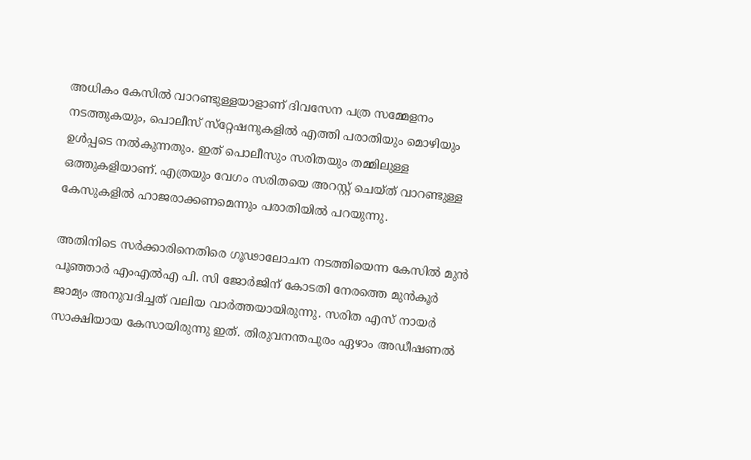അധികം കേസിൽ വാറണ്ടുള്ളയാളാണ് ദിവസേന പത്ര സമ്മേളനം നടത്തുകയും, പൊലീസ് സ്‌റ്റേഷനുകളിൽ എത്തി പരാതിയും മൊഴിയും ഉൾപ്പടെ നൽകുന്നതും. ഇത് പൊലീസും സരിതയും തമ്മിലുള്ള ഒത്തുകളിയാണ്. എത്രയും വേഗം സരിതയെ അറസ്റ്റ് ചെയ്ത് വാറണ്ടുള്ള കേസുകളിൽ ഹാജരാക്കണമെന്നും പരാതിയിൽ പറയുന്നു.

അതിനിടെ സർക്കാരിനെതിരെ ഗൂഢാലോചന നടത്തിയെന്ന കേസിൽ മുൻ പൂഞ്ഞാർ എംഎൽഎ പി. സി ജോർജിന് കോടതി നേരത്തെ മുൻകൂർ ജാമ്യം അനുവദിച്ചത് വലിയ വാർത്തയായിരുന്നു. സരിത എസ് നായർ സാക്ഷിയായ കേസായിരുന്നു ഇത്. തിരുവനന്തപുരം ഏഴാം അഡീഷണല്‍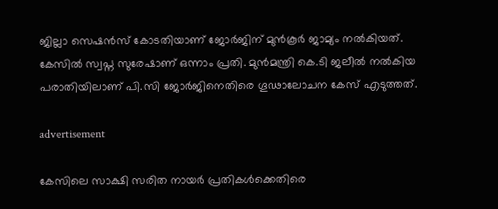ജില്ലാ സെഷന്‍സ് കോടതിയാണ് ജോര്‍ജിന് മുന്‍കൂര്‍ ജാമ്യം നല്‍കിയത്. കേസില്‍ സ്വപ്ന സുരേഷാണ് ഒന്നാം പ്രതി. മുന്‍മന്ത്രി കെ.ടി ജലീല്‍ നല്‍കിയ പരാതിയിലാണ് പി.സി ജോർജിനെതിരെ ഗൂഢാലോചന കേസ് എടുത്തത്.

advertisement

കേസിലെ സാക്ഷി സരിത നായര്‍ പ്രതികള്‍ക്കെതിരെ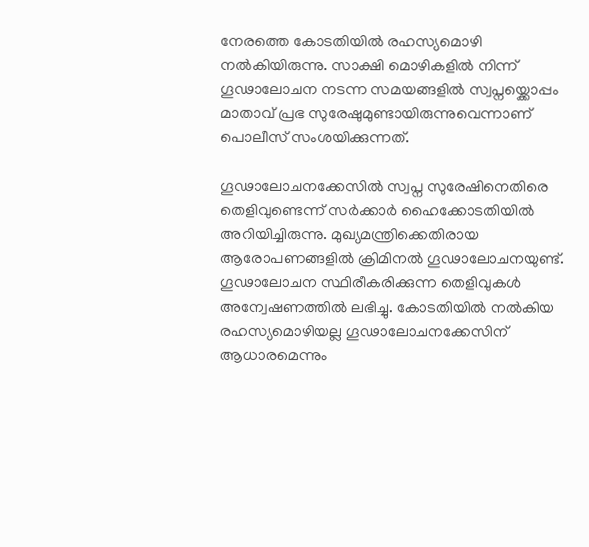നേരത്തെ കോടതിയില്‍ രഹസ്യമൊഴി നല്‍കിയിരുന്നു. സാക്ഷി മൊഴികളില്‍ നിന്ന് ഗൂഢാലോചന നടന്ന സമയങ്ങളില്‍ സ്വപ്നയ്ക്കൊപ്പം മാതാവ് പ്രഭ സുരേഷുമുണ്ടായിരുന്നുവെന്നാണ് പൊലീസ് സംശയിക്കുന്നത്.

ഗൂഢാലോചനക്കേസില്‍ സ്വപ്ന സുരേഷിനെതിരെ തെളിവുണ്ടെന്ന് സര്‍ക്കാര്‍ ഹൈക്കോടതിയില്‍ അറിയിച്ചിരുന്നു. മുഖ്യമന്ത്രിക്കെതിരായ ആരോപണങ്ങളില്‍ ക്രിമിനല്‍ ഗൂഢാലോചനയുണ്ട്. ഗൂഢാലോചന സ്ഥിരീകരിക്കുന്ന തെളിവുകള്‍ അന്വേഷണത്തില്‍ ലഭിച്ചു. കോടതിയില്‍ നല്‍കിയ രഹസ്യമൊഴിയല്ല ഗൂഢാലോചനക്കേസിന് ആധാരമെന്നും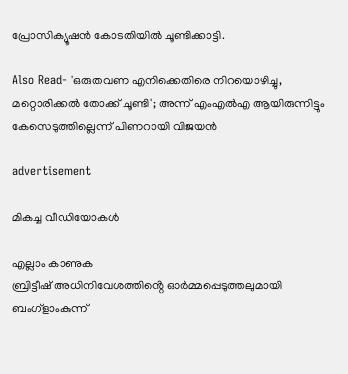പ്രോസിക്യൂഷൻ കോടതിയിൽ ചൂണ്ടിക്കാട്ടി.

Also Read- 'ഒരുതവണ എനിക്കെതിരെ നിറയൊഴിച്ചു, മറ്റൊരിക്കൽ തോക്ക് ചൂണ്ടി'; അന്ന് എംഎൽഎ ആയിരുന്നിട്ടും കേസെടുത്തില്ലെന്ന് പിണറായി വിജയൻ

advertisement

മികച്ച വീഡിയോകൾ

എല്ലാം കാണുക
ബ്രിട്ടീഷ് അധിനിവേശത്തിൻ്റെ ഓർമ്മപ്പെടുത്തലുമായി ബംഗ്ളാംകുന്ന്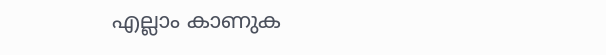എല്ലാം കാണുക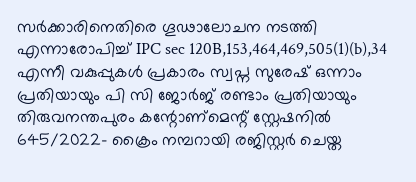സർക്കാരിനെതിരെ ഗൂഢാലോചന നടത്തി എന്നാരോപിച്ച് IPC sec 120B,153,464,469,505(1)(b),34 എന്നീ വകുപ്പുകൾ പ്രകാരം സ്വപ്ന സുരേഷ് ഒന്നാം പ്രതിയായും പി സി ജോർജ് രണ്ടാം പ്രതിയായും തിരുവനന്തപുരം കന്റോണ്‌മെന്റ് സ്റ്റേഷനിൽ 645/2022- ക്രൈം നമ്പറായി രജിസ്റ്റർ ചെയ്ത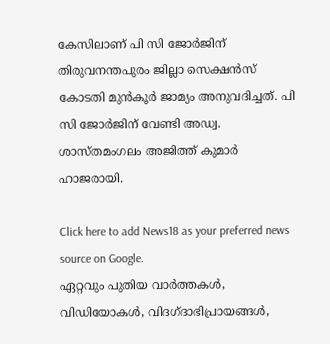കേസിലാണ് പി സി ജോർജിന് തിരുവനന്തപുരം ജില്ലാ സെക്ഷൻസ് കോടതി മുൻ‌കൂർ ജാമ്യം അനുവദിച്ചത്. പി സി ജോർജിന് വേണ്ടി അഡ്വ. ശാസ്തമംഗലം അജിത്ത് കുമാർ ഹാജരായി.

Click here to add News18 as your preferred news source on Google.
ഏറ്റവും പുതിയ വാർത്തകൾ, വിഡിയോകൾ, വിദഗ്ദാഭിപ്രായങ്ങൾ,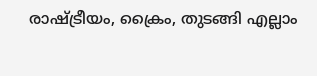രാഷ്ട്രീയം, ക്രൈം, തുടങ്ങി എല്ലാം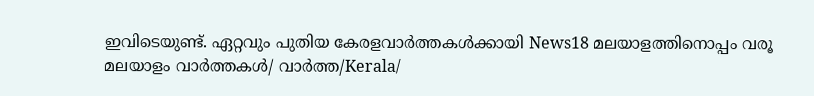ഇവിടെയുണ്ട്. ഏറ്റവും പുതിയ കേരളവാർത്തകൾക്കായി News18 മലയാളത്തിനൊപ്പം വരൂ
മലയാളം വാർത്തകൾ/ വാർത്ത/Kerala/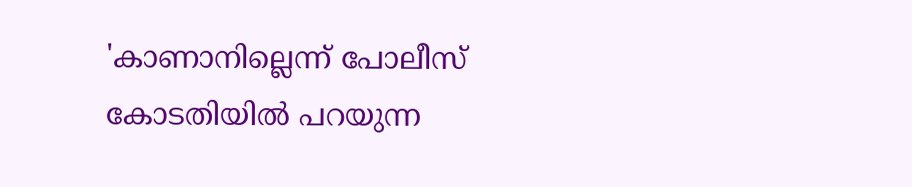'കാണാനില്ലെന്ന് പോലീസ് കോടതിയിൽ പറയുന്ന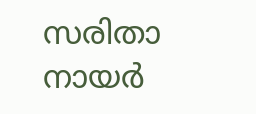സരിതാ നായർ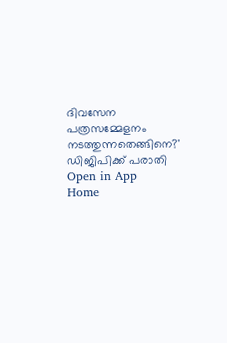ദിവസേന പത്രസമ്മേളനം നടത്തുന്നതെങ്ങിനെ?' ഡിജിപിക്ക് പരാതി
Open in App
Home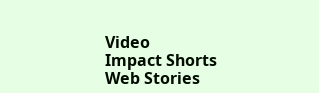Video
Impact Shorts
Web Stories